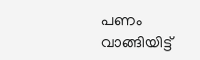പണം വാങ്ങിയിട്ട്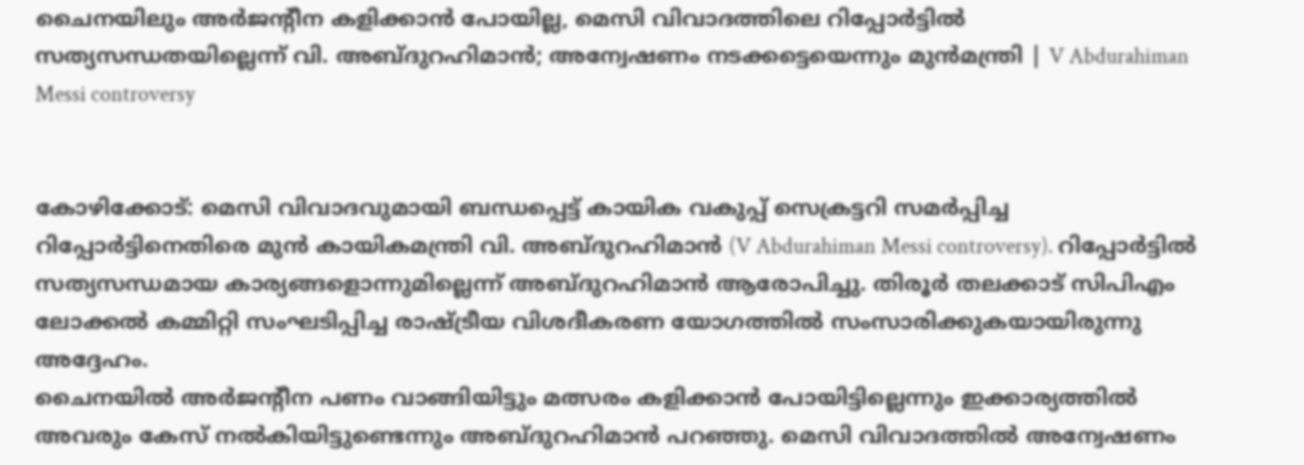ചൈനയിലും അർജന്റീന കളിക്കാൻ പോയില്ല, മെസി വിവാദത്തിലെ റിപ്പോർട്ടിൽ സത്യസന്ധതയില്ലെന്ന് വി. അബ്ദുറഹിമാൻ; അന്വേഷണം നടക്കട്ടെയെന്നും മുൻമന്ത്രി | V Abdurahiman Messi controversy


കോഴിക്കോട്: മെസി വിവാദവുമായി ബന്ധപ്പെട്ട് കായിക വകുപ്പ് സെക്രട്ടറി സമർപ്പിച്ച റിപ്പോർട്ടിനെതിരെ മുൻ കായികമന്ത്രി വി. അബ്ദുറഹിമാൻ (V Abdurahiman Messi controversy). റിപ്പോർട്ടിൽ സത്യസന്ധമായ കാര്യങ്ങളൊന്നുമില്ലെന്ന് അബ്ദുറഹിമാൻ ആരോപിച്ചു. തിരൂർ തലക്കാട് സിപിഎം ലോക്കൽ കമ്മിറ്റി സംഘടിപ്പിച്ച രാഷ്ട്രീയ വിശദീകരണ യോഗത്തിൽ സംസാരിക്കുകയായിരുന്നു അദ്ദേഹം.
ചൈനയിൽ അർജന്റീന പണം വാങ്ങിയിട്ടും മത്സരം കളിക്കാൻ പോയിട്ടില്ലെന്നും ഇക്കാര്യത്തിൽ അവരും കേസ് നൽകിയിട്ടുണ്ടെന്നും അബ്ദുറഹിമാൻ പറഞ്ഞു. മെസി വിവാദത്തിൽ അന്വേഷണം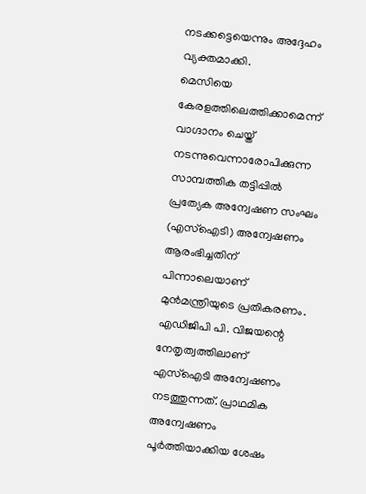നടക്കട്ടെയെന്നും അദ്ദേഹം വ്യക്തമാക്കി.
മെസിയെ കേരളത്തിലെത്തിക്കാമെന്ന് വാഗ്ദാനം ചെയ്ത് നടന്നുവെന്നാരോപിക്കുന്ന സാമ്പത്തിക തട്ടിപ്പിൽ പ്രത്യേക അന്വേഷണ സംഘം (എസ്ഐടി) അന്വേഷണം ആരംഭിച്ചതിന് പിന്നാലെയാണ് മുൻമന്ത്രിയുടെ പ്രതികരണം.
എഡിജിപി പി. വിജയന്റെ നേതൃത്വത്തിലാണ് എസ്ഐടി അന്വേഷണം നടത്തുന്നത്. പ്രാഥമിക അന്വേഷണം പൂർത്തിയാക്കിയ ശേഷം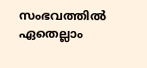സംഭവത്തിൽ ഏതെല്ലാം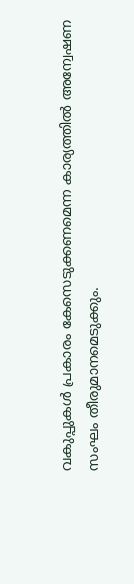വകുപ്പുകൾ പ്രകാരം കേസെടുക്കണമെന്ന കാര്യത്തിൽ അന്വേഷണ സംഘം തീരുമാനമെടുക്കും.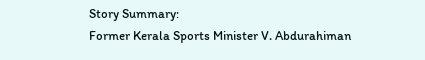Story Summary:
Former Kerala Sports Minister V. Abdurahiman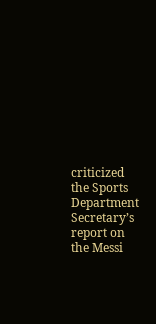criticized the Sports Department Secretary’s report on the Messi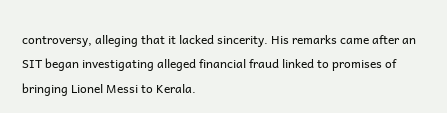controversy, alleging that it lacked sincerity. His remarks came after an SIT began investigating alleged financial fraud linked to promises of bringing Lionel Messi to Kerala.